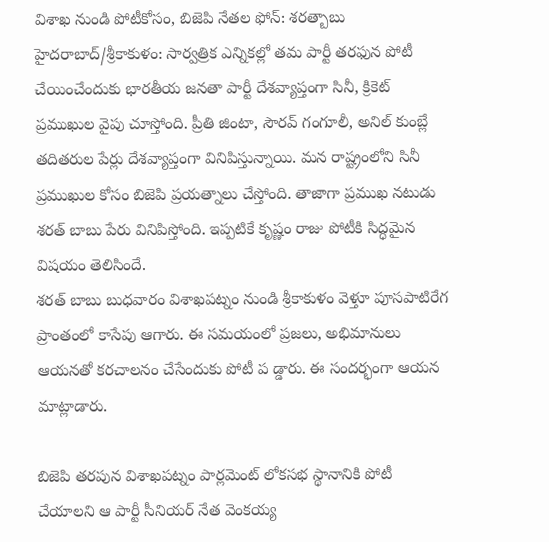విశాఖ నుండి పోటీకోసం, బిజెపి నేతల ఫోన్: శరత్బాబు
హైదరాబాద్/శ్రీకాకుళం: సార్వత్రిక ఎన్నికల్లో తమ పార్టీ తరఫున పోటీ చేయించేందుకు భారతీయ జనతా పార్టీ దేశవ్యాప్తంగా సినీ, క్రికెట్ ప్రముఖుల వైపు చూస్తోంది. ప్రీతి జింటా, సౌరవ్ గంగూలీ, అనిల్ కుంబ్లే తదితరుల పేర్లు దేశవ్యాప్తంగా వినిపిస్తున్నాయి. మన రాష్ట్రంలోని సినీ ప్రముఖుల కోసం బిజెపి ప్రయత్నాలు చేస్తోంది. తాజాగా ప్రముఖ నటుడు శరత్ బాబు పేరు వినిపిస్తోంది. ఇప్పటికే కృష్ణం రాజు పోటీకి సిద్ధమైన విషయం తెలిసిందే.
శరత్ బాబు బుధవారం విశాఖపట్నం నుండి శ్రీకాకుళం వెళ్తూ పూసపాటిరేగ ప్రాంతంలో కాసేపు ఆగారు. ఈ సమయంలో ప్రజలు, అభిమానులు ఆయనతో కరచాలనం చేసేందుకు పోటీ ప డ్డారు. ఈ సందర్భంగా ఆయన మాట్లాడారు.

బిజెపి తరపున విశాఖపట్నం పార్లమెంట్ లోకసభ స్థానానికి పోటీ చేయాలని ఆ పార్టీ సీనియర్ నేత వెంకయ్య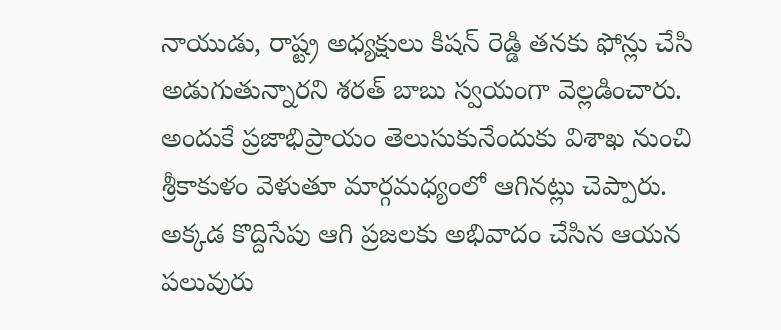నాయుడు, రాష్ట్ర అధ్యక్షులు కిషన్ రెడ్డి తనకు ఫోన్లు చేసి అడుగుతున్నారని శరత్ బాబు స్వయంగా వెల్లడించారు. అందుకే ప్రజాభిప్రాయం తెలుసుకునేందుకు విశాఖ నుంచి శ్రీకాకుళం వెళుతూ మార్గమధ్యంలో ఆగినట్లు చెప్పారు. అక్కడ కొద్దిసేపు ఆగి ప్రజలకు అభివాదం చేసిన ఆయన పలువురు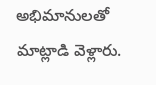అభిమానులతో మాట్లాడి వెళ్లారు.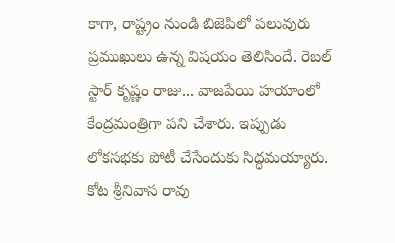కాగా, రాష్ట్రం నుండి బిజెపిలో పలువురు ప్రముఖులు ఉన్న విషయం తెలిసిందే. రెబల్ స్టార్ కృష్ణం రాజు... వాజపేయి హయాంలో కేంద్రమంత్రిగా పని చేశారు. ఇప్పుడు లోకసభకు పోటీ చేసేందుకు సిద్ధమయ్యారు. కోట శ్రీనివాస రావు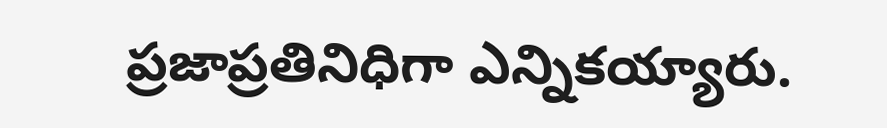ప్రజాప్రతినిధిగా ఎన్నికయ్యారు.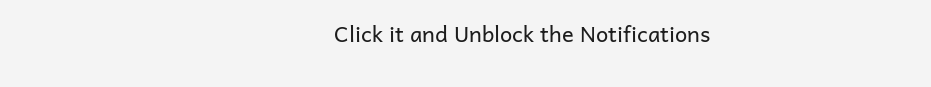Click it and Unblock the Notifications